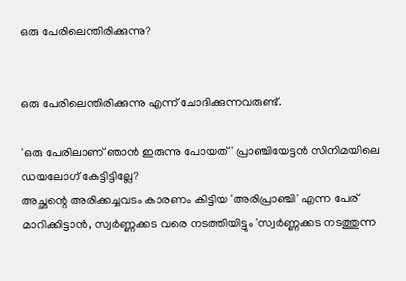ഒരു പേരിലെന്തിരിക്കുന്നു?


ഒരു പേരിലെന്തിരിക്കുന്നു എന്ന് ചോദിക്കുന്നവരുണ്ട്.

'ഒരു പേരിലാണ് ഞാൻ ഇരുന്നു പോയത്' പ്രാഞ്ചിയേട്ടൻ സിനിമയിലെ ഡയലോഗ് കേട്ടിട്ടില്ലേ?
അച്ഛന്റെ അരിക്കച്ചവടം കാരണം കിട്ടിയ 'അരിപ്രാഞ്ചി' എന്ന പേര് മാറിക്കിട്ടാൻ, സ്വർണ്ണക്കട വരെ നടത്തിയിട്ടും 'സ്വർണ്ണക്കട നടത്തുന്ന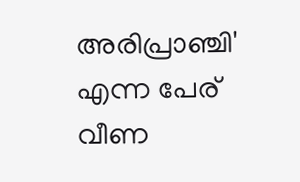അരിപ്രാഞ്ചി' എന്ന പേര് വീണ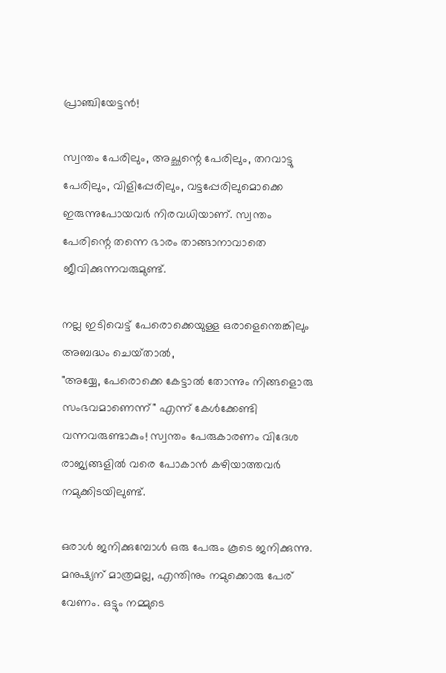പ്രാഞ്ചിയേട്ടൻ!

സ്വന്തം പേരിലും, അച്ഛന്റെ പേരിലും, തറവാട്ടു പേരിലും, വിളിപ്പേരിലും, വട്ടപ്പേരിലുമൊക്കെ ഇരുന്നുപോയവർ നിരവധിയാണ്. സ്വന്തം പേരിന്റെ തന്നെ ഭാരം താങ്ങാനാവാതെ ജീവിക്കുന്നവരുമുണ്ട്.

നല്ല ഇടിവെട്ട് പേരൊക്കെയുള്ള ഒരാളെന്തെങ്കിലും അബദ്ധം ചെയ്‌താൽ,
"അയ്യേ, പേരൊക്കെ കേട്ടാൽ തോന്നും നിങ്ങളൊരു സംഭവമാണെന്ന്" എന്ന് കേൾക്കേണ്ടി വന്നവരുണ്ടാകും! സ്വന്തം പേരുകാരണം വിദേശ രാജ്യങ്ങളിൽ വരെ പോകാൻ കഴിയാത്തവർ നമുക്കിടയിലുണ്ട്.

ഒരാൾ ജനിക്കുമ്പോൾ ഒരു പേരും കൂടെ ജനിക്കുന്നു. മനുഷ്യന് മാത്രമല്ല, എന്തിനും നമുക്കൊരു പേര് വേണം. ഒട്ടും നമ്മുടെ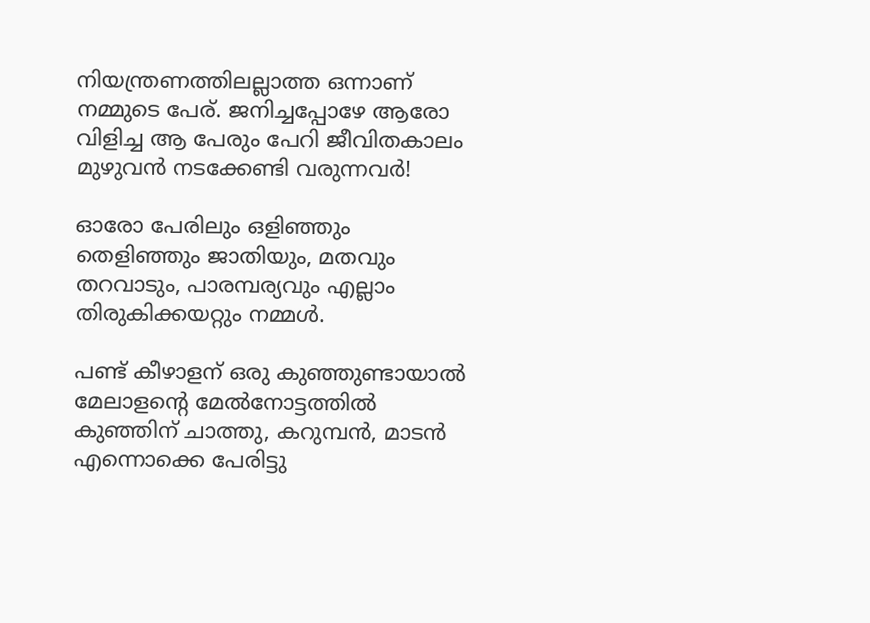നിയന്ത്രണത്തിലല്ലാത്ത ഒന്നാണ് നമ്മുടെ പേര്. ജനിച്ചപ്പോഴേ ആരോ വിളിച്ച ആ പേരും പേറി ജീവിതകാലം മുഴുവൻ നടക്കേണ്ടി വരുന്നവർ!

ഓരോ പേരിലും ഒളിഞ്ഞും തെളിഞ്ഞും ജാതിയും, മതവും തറവാടും, പാരമ്പര്യവും എല്ലാം തിരുകിക്കയറ്റും നമ്മൾ.

പണ്ട് കീഴാളന് ഒരു കുഞ്ഞുണ്ടായാൽ മേലാളന്റെ മേൽനോട്ടത്തിൽ കുഞ്ഞിന് ചാത്തു, കറുമ്പൻ, മാടൻ എന്നൊക്കെ പേരിട്ടു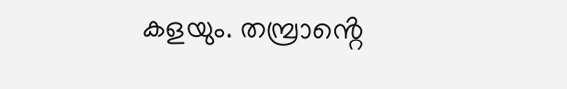കളയും. തമ്പ്രാൻ്റെ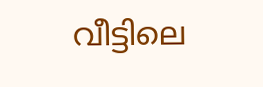വീട്ടിലെ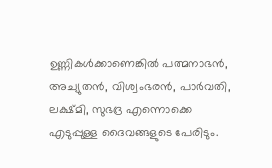ഉണ്ണികൾക്കാണെങ്കിൽ പത്മനാഭൻ, അച്യുതൻ, വിശ്വംഭരൻ, പാർവതി, ലക്ഷ്മി, സുഭദ്ര എന്നൊക്കെ എടുപ്പുള്ള ദൈവങ്ങളുടെ പേരിടും.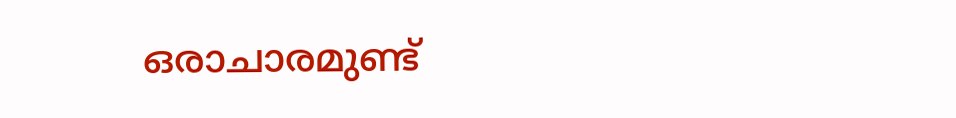ഒരാചാരമുണ്ട്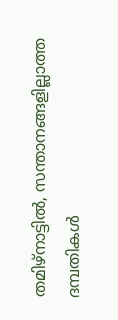തമിഴ്നാട്ടിൽ, സന്താനങ്ങളില്ലാത്ത ദമ്പതികൾ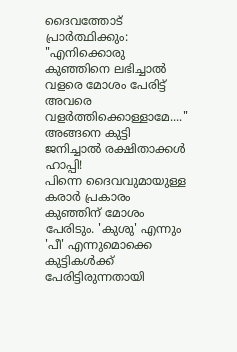ദൈവത്തോട് പ്രാർത്ഥിക്കും: "എനിക്കൊരു കുഞ്ഞിനെ ലഭിച്ചാൽ വളരെ മോശം പേരിട്ട് അവരെ വളർത്തിക്കൊള്ളാമേ...." അങ്ങനെ കുട്ടി ജനിച്ചാൽ രക്ഷിതാക്കൾ ഹാപ്പി!
പിന്നെ ദൈവവുമായുള്ള കരാർ പ്രകാരം കുഞ്ഞിന് മോശം പേരിടും. 'കുശു' എന്നും 'പീ' എന്നുമൊക്കെ കുട്ടികൾക്ക് പേരിട്ടിരുന്നതായി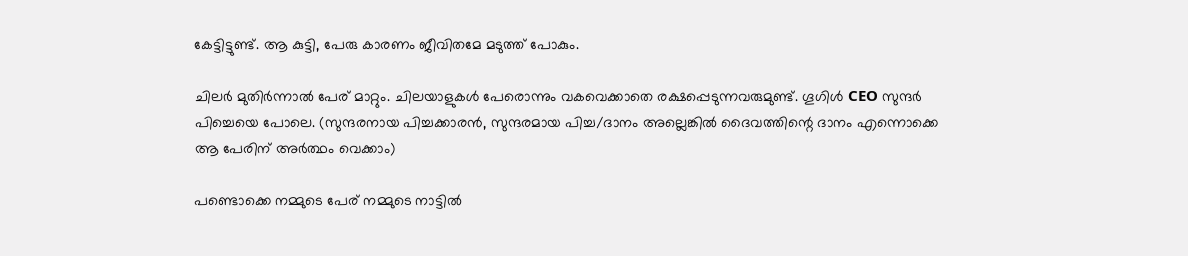കേട്ടിട്ടുണ്ട്. ആ കുട്ടി, പേരു കാരണം ജീവിതമേ മടുത്ത് പോകും.

ചിലർ മുതിർന്നാൽ പേര് മാറ്റും. ചിലയാളുകൾ പേരൊന്നും വകവെക്കാതെ രക്ഷപ്പെടുന്നവരുമുണ്ട്. ഗൂഗിൾ CEO സുന്ദർ പിച്ചെയെ പോലെ. (സുന്ദരനായ പിച്ചക്കാരൻ, സുന്ദരമായ പിച്ച/ദാനം അല്ലെങ്കിൽ ദൈവത്തിന്റെ ദാനം എന്നൊക്കെ ആ പേരിന് അർത്ഥം വെക്കാം)

പണ്ടൊക്കെ നമ്മുടെ പേര് നമ്മുടെ നാട്ടിൽ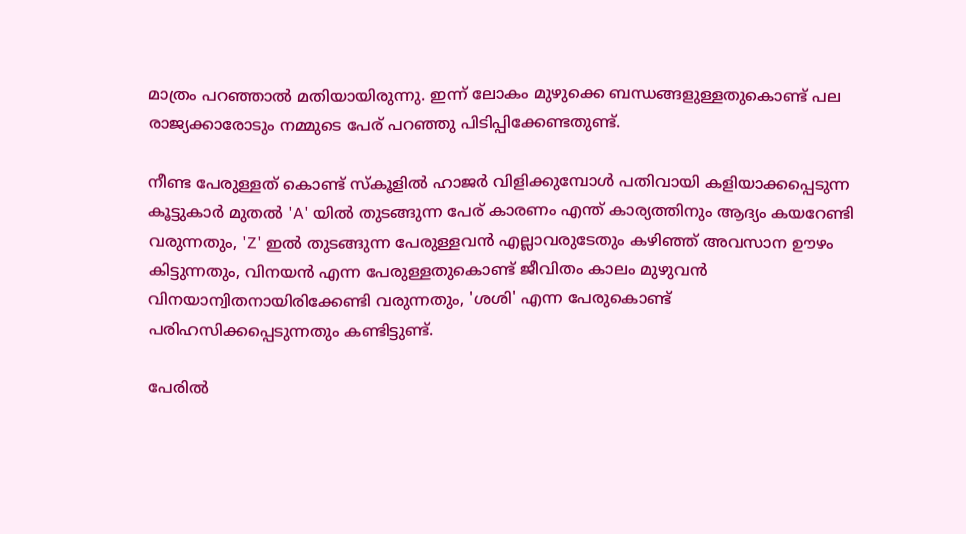മാത്രം പറഞ്ഞാൽ മതിയായിരുന്നു. ഇന്ന് ലോകം മുഴുക്കെ ബന്ധങ്ങളുള്ളതുകൊണ്ട് പല രാജ്യക്കാരോടും നമ്മുടെ പേര് പറഞ്ഞു പിടിപ്പിക്കേണ്ടതുണ്ട്.

നീണ്ട പേരുള്ളത് കൊണ്ട് സ്കൂളിൽ ഹാജർ വിളിക്കുമ്പോൾ പതിവായി കളിയാക്കപ്പെടുന്ന കൂട്ടുകാർ മുതൽ 'A' യിൽ തുടങ്ങുന്ന പേര് കാരണം എന്ത് കാര്യത്തിനും ആദ്യം കയറേണ്ടി വരുന്നതും, 'Z' ഇൽ തുടങ്ങുന്ന പേരുള്ളവൻ എല്ലാവരുടേതും കഴിഞ്ഞ് അവസാന ഊഴം കിട്ടുന്നതും, വിനയൻ എന്ന പേരുള്ളതുകൊണ്ട് ജീവിതം കാലം മുഴുവൻ വിനയാന്വിതനായിരിക്കേണ്ടി വരുന്നതും, 'ശശി' എന്ന പേരുകൊണ്ട് പരിഹസിക്കപ്പെടുന്നതും കണ്ടിട്ടുണ്ട്.

പേരിൽ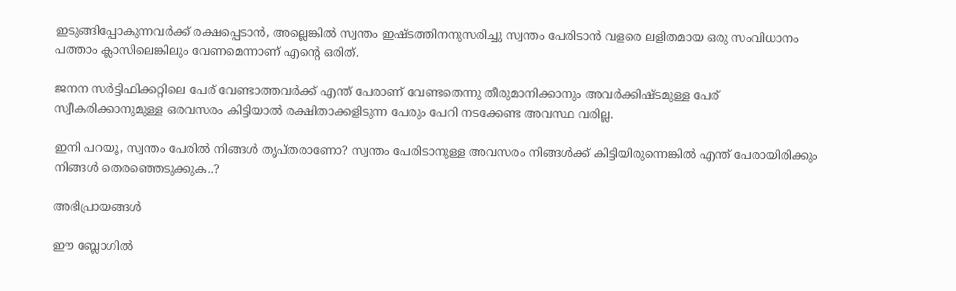ഇടുങ്ങിപ്പോകുന്നവർക്ക് രക്ഷപ്പെടാൻ, അല്ലെങ്കിൽ സ്വന്തം ഇഷ്ടത്തിനനുസരിച്ചു സ്വന്തം പേരിടാൻ വളരെ ലളിതമായ ഒരു സംവിധാനം പത്താം ക്ലാസിലെങ്കിലും വേണമെന്നാണ് എന്റെ ഒരിത്.

ജനന സർട്ടിഫിക്കറ്റിലെ പേര് വേണ്ടാത്തവർക്ക് എന്ത് പേരാണ് വേണ്ടതെന്നു തീരുമാനിക്കാനും അവർക്കിഷ്ടമുള്ള പേര് സ്വീകരിക്കാനുമുള്ള ഒരവസരം കിട്ടിയാൽ രക്ഷിതാക്കളിടുന്ന പേരും പേറി നടക്കേണ്ട അവസ്ഥ വരില്ല.

ഇനി പറയൂ, സ്വന്തം പേരിൽ നിങ്ങൾ തൃപ്തരാണോ? സ്വന്തം പേരിടാനുള്ള അവസരം നിങ്ങൾക്ക് കിട്ടിയിരുന്നെങ്കിൽ എന്ത്‌ പേരായിരിക്കും നിങ്ങൾ തെരഞ്ഞെടുക്കുക..?

അഭിപ്രായങ്ങള്‍

ഈ ബ്ലോഗിൽ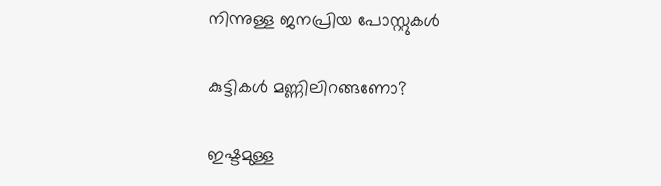നിന്നുള്ള ജനപ്രിയ പോസ്റ്റുകള്‍‌

കുട്ടികൾ മണ്ണിലിറങ്ങണോ?

ഇഷ്ടമുള്ള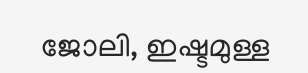ജോലി, ഇഷ്ടമുള്ള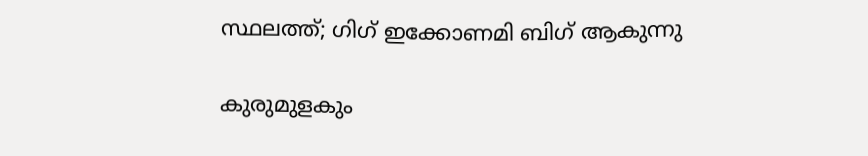സ്ഥലത്ത്; ഗിഗ് ഇക്കോണമി ബിഗ് ആകുന്നു

കുരുമുളകും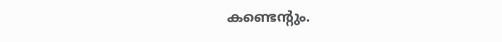കണ്ടെന്റും.